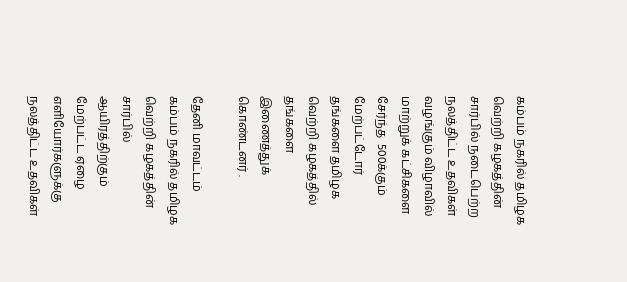கம்பம் நகரில் தமிழக வெற்றி கழகத்தின் சார்பில் நடைபெற்ற நலத்திட்ட உதவிகள் வழங்கும் விழாவில் மாற்றுக் கட்சிகளை சேர்ந்த  500க்கும் மேற்பட்டோர் தங்களை தமிழக வெற்றி கழகத்தில் தங்களை இணைத்துக் கொண்டனர் .

தேனி மாவட்டம் கம்பம் நகரில் தமிழக வெற்றி கழகத்தின் சார்பில் ஆயிரத்திற்கும் மேற்பட்ட ஏழை எளியோர்களுக்கு நலத்திட்ட உதவிகள்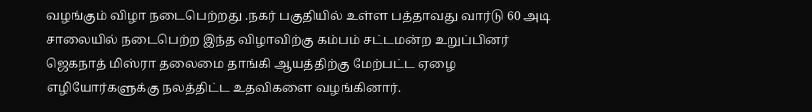வழங்கும் விழா நடைபெற்றது .நகர் பகுதியில் உள்ள பத்தாவது வார்டு 60 அடி சாலையில் நடைபெற்ற இந்த விழாவிற்கு கம்பம் சட்டமன்ற உறுப்பினர் ஜெகநாத் மிஸ்ரா தலைமை தாங்கி ஆயத்திற்கு மேற்பட்ட ஏழை எழியோர்களுக்கு நலத்திட்ட உதவிகளை வழங்கினார்.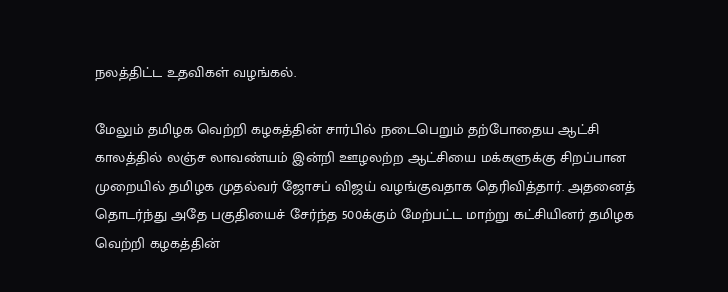நலத்திட்ட உதவிகள் வழங்கல்.

மேலும் தமிழக வெற்றி கழகத்தின் சார்பில் நடைபெறும் தற்போதைய ஆட்சி காலத்தில் லஞ்ச லாவண்யம் இன்றி ஊழலற்ற ஆட்சியை மக்களுக்கு சிறப்பான முறையில் தமிழக முதல்வர் ஜோசப் விஜய் வழங்குவதாக தெரிவித்தார். அதனைத் தொடர்ந்து அதே பகுதியைச் சேர்ந்த 500க்கும் மேற்பட்ட மாற்று கட்சியினர் தமிழக வெற்றி கழகத்தின்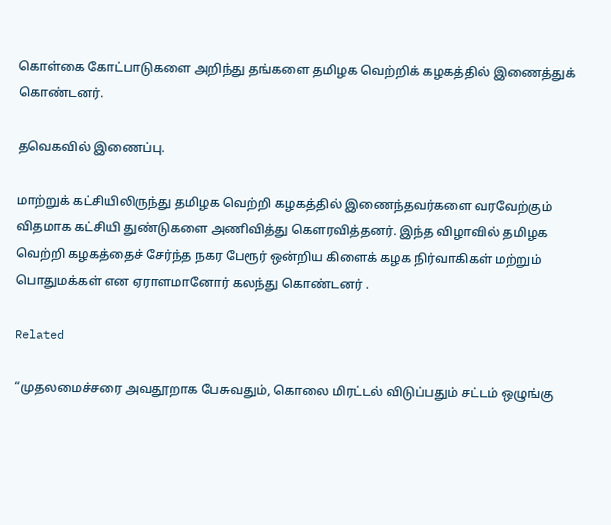கொள்கை கோட்பாடுகளை அறிந்து தங்களை தமிழக வெற்றிக் கழகத்தில் இணைத்துக் கொண்டனர்.

தவெகவில் இணைப்பு.

மாற்றுக் கட்சியிலிருந்து தமிழக வெற்றி கழகத்தில் இணைந்தவர்களை வரவேற்கும் விதமாக கட்சியி துண்டுகளை அணிவித்து கௌரவித்தனர். இந்த விழாவில் தமிழக வெற்றி கழகத்தைச் சேர்ந்த நகர பேரூர் ஒன்றிய கிளைக் கழக நிர்வாகிகள் மற்றும் பொதுமக்கள் என ஏராளமானோர் கலந்து கொண்டனர் .

Related

“முதலமைச்சரை அவதூறாக பேசுவதும், கொலை மிரட்டல் விடுப்பதும் சட்டம் ஒழுங்கு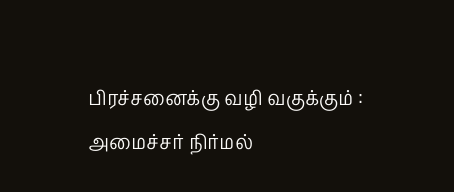பிரச்சனைக்கு வழி வகுக்கும் : அமைச்சர் நிர்மல்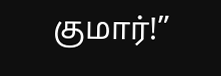குமார்!”